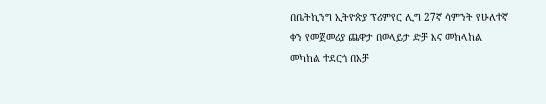በቤትኪንግ ኢትዮጵያ ፕሪምየር ሊግ 27ኛ ሳምንት የሁለተኛ ቀን የመጀመሪያ ጨዋታ በወላይታ ድቻ እና መከላከል መካከል ተደርጎ በአቻ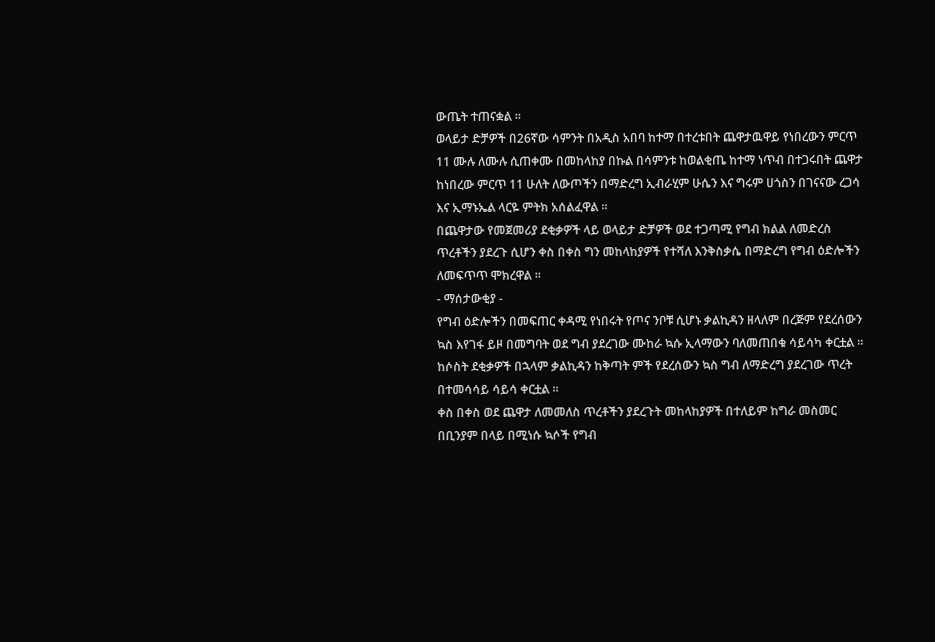ውጤት ተጠናቋል ።
ወላይታ ድቻዎች በ26ኛው ሳምንት በአዲስ አበባ ከተማ በተረቱበት ጨዋታዉዋይ የነበረውን ምርጥ 11 ሙሉ ለሙሉ ሲጠቀሙ በመከላከያ በኩል በሳምንቱ ከወልቂጤ ከተማ ነጥብ በተጋሩበት ጨዋታ ከነበረው ምርጥ 11 ሁለት ለውጦችን በማድረግ ኢብራሂም ሁሴን እና ግሩም ሀጎስን በገናናው ረጋሳ እና ኢማኑኤል ላርዬ ምትክ አሰልፈዋል ።
በጨዋታው የመጀመሪያ ደቂቃዎች ላይ ወላይታ ድቻዎች ወደ ተጋጣሚ የግብ ክልል ለመድረስ ጥረቶችን ያደረጉ ሲሆን ቀስ በቀስ ግን መከላከያዎች የተሻለ እንቅስቃሴ በማድረግ የግብ ዕድሎችን ለመፍጥጥ ሞክረዋል ።
- ማሰታውቂያ -
የግብ ዕድሎችን በመፍጠር ቀዳሚ የነበሩት የጦና ንቦቹ ሲሆኑ ቃልኪዳን ዘላለም በረጅም የደረሰውን ኳስ እየገፋ ይዞ በመግባት ወደ ግብ ያደረገው ሙከራ ኳሱ ኢላማውን ባለመጠበቁ ሳይሳካ ቀርቷል ።
ከሶስት ደቂቃዎች በኋላም ቃልኪዳን ከቅጣት ምች የደረሰውን ኳስ ግብ ለማድረግ ያደረገው ጥረት በተመሳሳይ ሳይሳ ቀርቷል ።
ቀስ በቀስ ወደ ጨዋታ ለመመለስ ጥረቶችን ያደረጉት መከላከያዎች በተለይም ከግራ መስመር በቢንያም በላይ በሚነሱ ኳሶች የግብ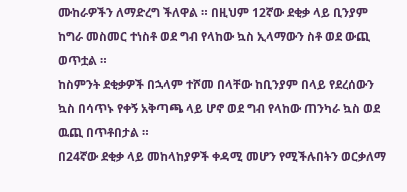ሙከራዎችን ለማድረግ ችለዋል ። በዚህም 12ኛው ደቂቃ ላይ ቢንያም ከግራ መስመር ተነስቶ ወደ ግብ የላከው ኳስ ኢላማውን ስቶ ወደ ውጪ ወጥቷል ።
ከስምንት ደቂቃዎች በኋላም ተሾመ በላቸው ከቢንያም በላይ የደረሰውን ኳስ በሳጥኑ የቀኝ አቅጣጫ ላይ ሆኖ ወደ ግብ የላከው ጠንካራ ኳስ ወደ ዉጪ በጥቶበታል ።
በ24ኛው ደቂቃ ላይ መከላከያዎች ቀዳሚ መሆን የሚችሉበትን ወርቃለማ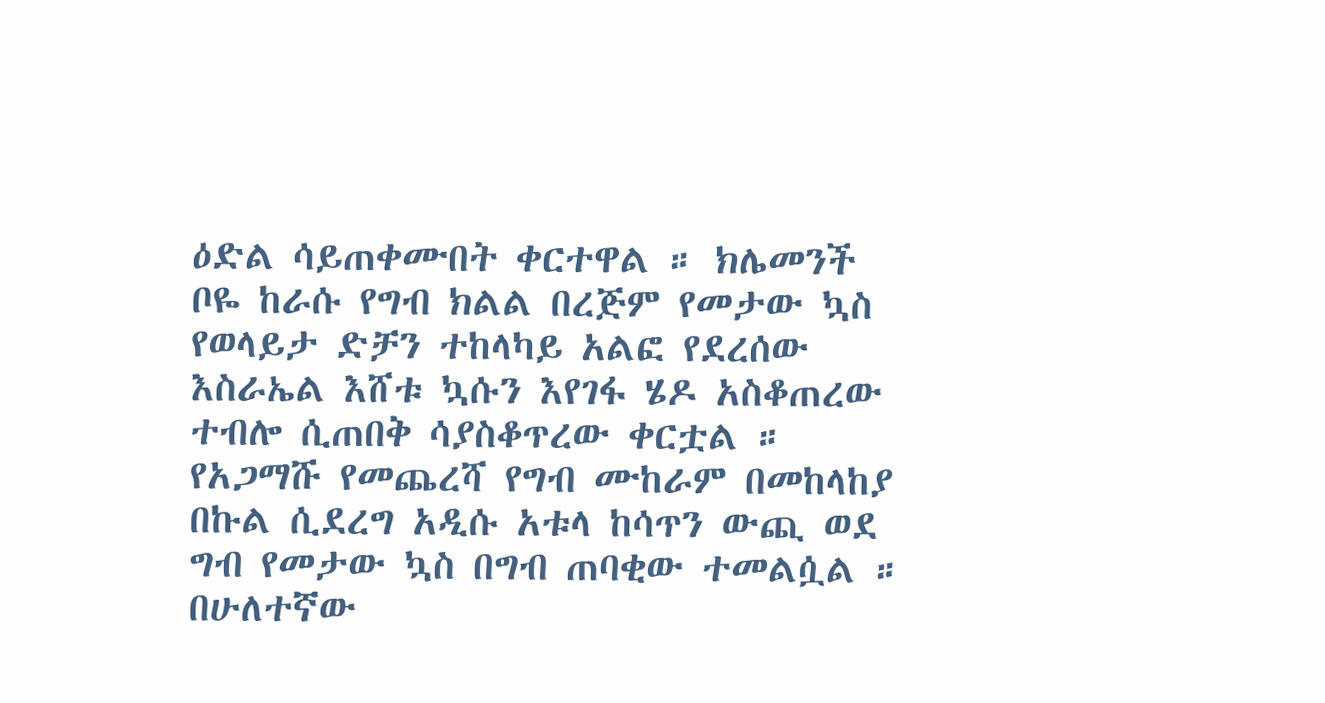ዕድል ሳይጠቀሙበት ቀርተዋል ። ክሌመንች ቦዬ ከራሱ የግብ ክልል በረጅም የመታው ኳስ የወላይታ ድቻን ተከላካይ አልፎ የደረሰው እስራኤል እሸቱ ኳሱን እየገፋ ሄዶ አስቆጠረው ተብሎ ሲጠበቅ ሳያስቆጥረው ቀርቷል ።
የአጋማሹ የመጨረሻ የግብ ሙከራም በመከላከያ በኩል ሲደረግ አዲሱ አቱላ ከሳጥን ውጪ ወደ ግብ የመታው ኳስ በግብ ጠባቂው ተመልሷል ።
በሁለተኛው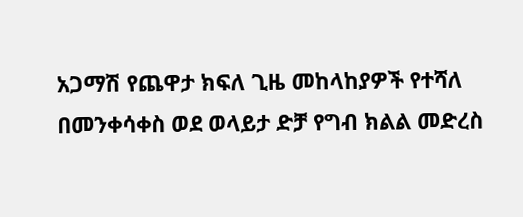አጋማሽ የጨዋታ ክፍለ ጊዜ መከላከያዎች የተሻለ በመንቀሳቀስ ወደ ወላይታ ድቻ የግብ ክልል መድረስ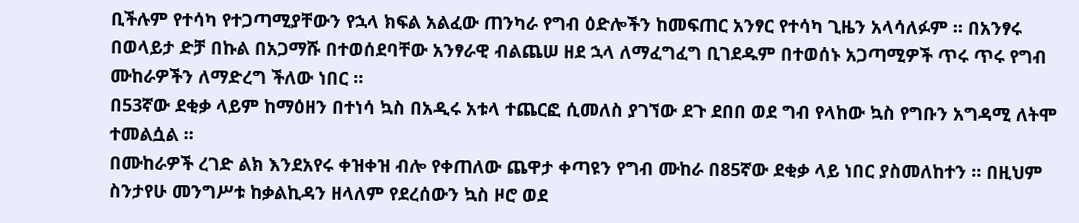ቢችሉም የተሳካ የተጋጣሚያቸውን የኋላ ክፍል አልፈው ጠንካራ የግብ ዕድሎችን ከመፍጠር አንፃር የተሳካ ጊዜን አላሳለፉም ። በአንፃሩ በወላይታ ድቻ በኩል በአጋማሹ በተወሰደባቸው አንፃራዊ ብልጨሠ ዘደ ኋላ ለማፈግፈግ ቢገደዱም በተወሰኑ አጋጣሚዎች ጥሩ ጥሩ የግብ ሙከራዎችን ለማድረግ ችለው ነበር ።
በ53ኛው ደቂቃ ላይም ከማዕዘን በተነሳ ኳስ በአዲሩ አቱላ ተጨርፎ ሲመለስ ያገኘው ደጉ ደበበ ወደ ግብ የላከው ኳስ የግቡን አግዳሚ ለትሞ ተመልሷል ።
በሙከራዎች ረገድ ልክ እንደአየሩ ቀዝቀዝ ብሎ የቀጠለው ጨዋታ ቀጣዩን የግብ ሙከራ በ85ኛው ደቂቃ ላይ ነበር ያስመለከተን ። በዚህም ስንታየሁ መንግሥቱ ከቃልኪዳን ዘላለም የደረሰውን ኳስ ዞሮ ወደ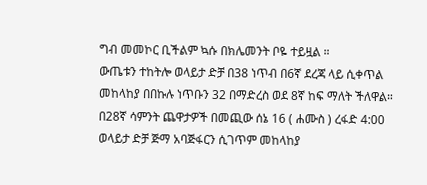ግብ መመኮር ቢችልም ኳሱ በክሌመንት ቦዬ ተይዟል ።
ውጤቱን ተከትሎ ወላይታ ድቻ በ38 ነጥብ በ6ኛ ደረጃ ላይ ሲቀጥል መከላከያ በበኩሉ ነጥቡን 32 በማድረስ ወደ 8ኛ ከፍ ማለት ችለዋል።
በ28ኛ ሳምንት ጨዋታዎች በመጪው ሰኔ 16 ( ሐሙስ ) ረፋድ 4:00 ወላይታ ድቻ ጅማ አባጅፋርን ሲገጥም መከላከያ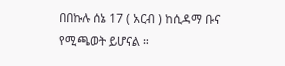በበኩሉ ሰኔ 17 ( አርብ ) ከሲዳማ ቡና የሚጫወት ይሆናል ።